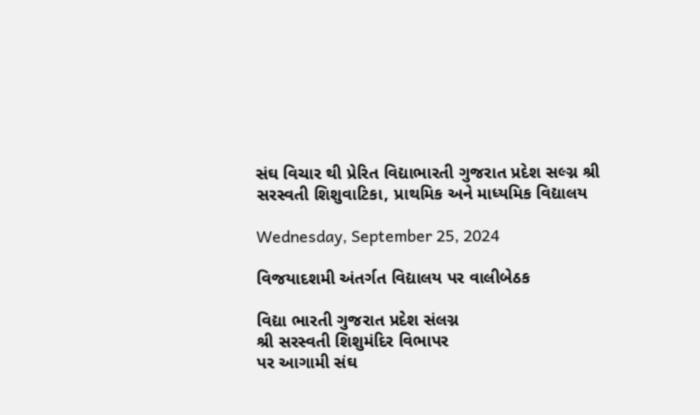સંઘ વિચાર થી પ્રેરિત વિદ્યાભારતી ગુજરાત પ્રદેશ સલ્ગ્ન શ્રી સરસ્વતી શિશુવાટિકા, પ્રાથમિક અને માધ્યમિક વિદ્યાલય

Wednesday, September 25, 2024

વિજયાદશમી અંતર્ગત વિદ્યાલય પર વાલીબેઠક

વિદ્યા ભારતી ગુજરાત પ્રદેશ સંલગ્ન
શ્રી સરસ્વતી શિશુમંદિર વિભાપર
પર આગામી સંઘ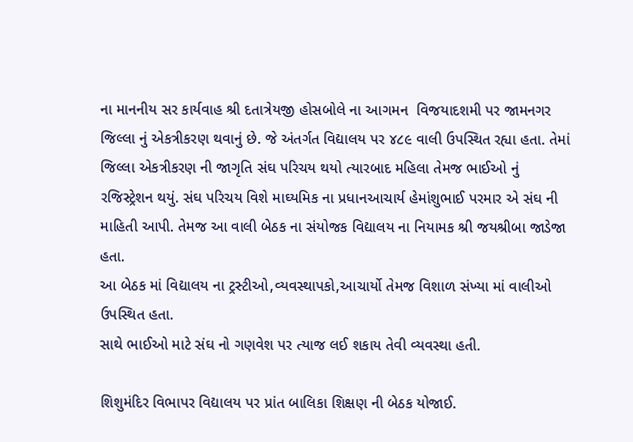ના માનનીય સર કાર્યવાહ શ્રી દતાત્રેયજી હોસબોલે ના આગમન  વિજયાદશમી પર જામનગર જિલ્લા નું એકત્રીકરણ થવાનું છે. જે અંતર્ગત વિદ્યાલય પર ૪૮૯ વાલી ઉપસ્થિત રહ્યા હતા. તેમાં જિલ્લા એકત્રીકરણ ની જાગૃતિ સંઘ પરિચય થયો ત્યારબાદ મહિલા તેમજ ભાઈઓ નું રજિસ્ટ્રેશન થયું. સંઘ પરિચય વિશે માઘ્યમિક ના પ્રધાનઆચાર્ય હેમાંશુભાઈ પરમાર એ સંઘ ની માહિતી આપી. તેમજ આ વાલી બેઠક ના સંયોજક વિદ્યાલય ના નિયામક શ્રી જયશ્રીબા જાડેજા હતા.
આ બેઠક માં વિદ્યાલય ના ટ્રસ્ટીઓ,વ્યવસ્થાપકો,આચાર્યો તેમજ વિશાળ સંખ્યા માં વાલીઓ ઉપસ્થિત હતા.
સાથે ભાઈઓ માટે સંઘ નો ગણવેશ પર ત્યાજ લઈ શકાય તેવી વ્યવસ્થા હતી.

શિશુમંદિર વિભાપર વિદ્યાલય પર પ્રાંત બાલિકા શિક્ષણ ની બેઠક યોજાઈ.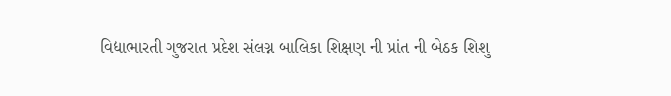વિદ્યાભારતી ગુજરાત પ્રદેશ સંલગ્ન બાલિકા શિક્ષણ ની પ્રાંત ની બેઠક શિશુ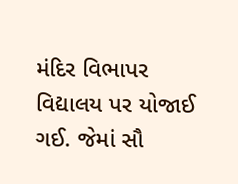મંદિર વિભાપર વિદ્યાલય પર યોજાઈ ગઈ. જેમાં સૌ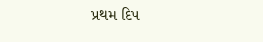પ્રથમ દિપ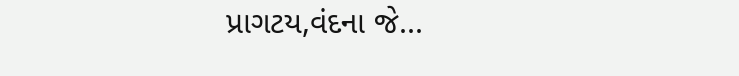પ્રાગટય,વંદના જે...